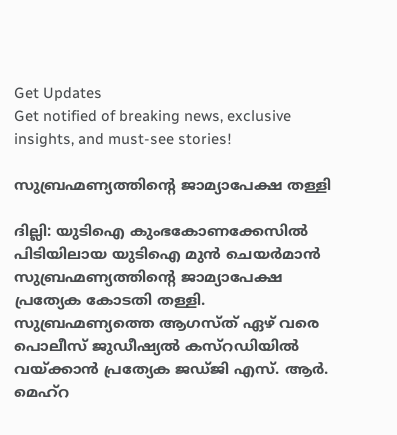Get Updates
Get notified of breaking news, exclusive insights, and must-see stories!

സുബ്രഹ്മണ്യത്തിന്റെ ജാമ്യാപേക്ഷ തള്ളി

ദില്ലി: യുടിഐ കുംഭകോണക്കേസില്‍ പിടിയിലായ യുടിഐ മുന്‍ ചെയര്‍മാന്‍ സുബ്രഹ്മണ്യത്തിന്റെ ജാമ്യാപേക്ഷ പ്രത്യേക കോടതി തള്ളി. സുബ്രഹ്മണ്യത്തെ ആഗസ്ത് ഏഴ് വരെ പൊലീസ് ജുഡീഷ്യല്‍ കസ്റഡിയില്‍ വയ്ക്കാന്‍ പ്രത്യേക ജഡ്ജി എസ്. ആര്‍. മെഹ്റ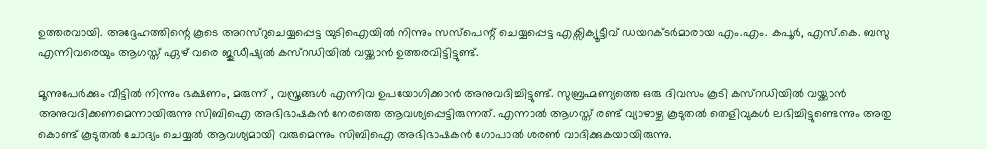ഉത്തരവായി. അദ്ദേഹത്തിന്റെ കൂടെ അറസ്റുചെയ്യപ്പെട്ട യുടിഐയില്‍ നിന്നും സസ്പെന്റ് ചെയ്യപ്പെട്ട എക്സിക്യൂട്ടീവ് ഡയറക്ടര്‍മാരായ എം.എം. കപൂര്‍, എസ്.കെ. ബസു എന്നിവരെയും ആഗസ്ത് ഏഴ് വരെ ജുഡീഷ്യല്‍ കസ്റഡിയില്‍ വയ്ക്കാന്‍ ഉത്തരവിട്ടിട്ടുണ്ട്.

മൂന്നുപേര്‍ക്കും വീട്ടില്‍ നിന്നും ഭക്ഷണം, മരുന്ന് , വസ്ത്രങ്ങള്‍ എന്നിവ ഉപയോഗിക്കാന്‍ അനുവദിച്ചിട്ടുണ്ട്. സുബ്രഹ്മണ്യത്തെ ഒരു ദിവസം കൂടി കസ്റഡിയില്‍ വയ്ക്കാന്‍ അനുവദിക്കണമെന്നായിരുന്നു സിബിഐ അഭിഭാഷകന്‍ നേരത്തെ ആവശ്യപ്പെട്ടിരുന്നത്. എന്നാല്‍ ആഗസ്ത് രണ്ട് വ്യാഴാഴ്ച കൂടുതല്‍ തെളിവുകള്‍ ലഭിച്ചിട്ടുണ്ടെന്നും അതു കൊണ്ട് കൂടുതല്‍ ചോദ്യം ചെയ്യല്‍ ആവശ്യമായി വരുമെന്നും സിബിഐ അഭിഭാഷകന്‍ ഗോപാല്‍ ശരണ്‍ വാദിക്കുകയായിരുന്നു.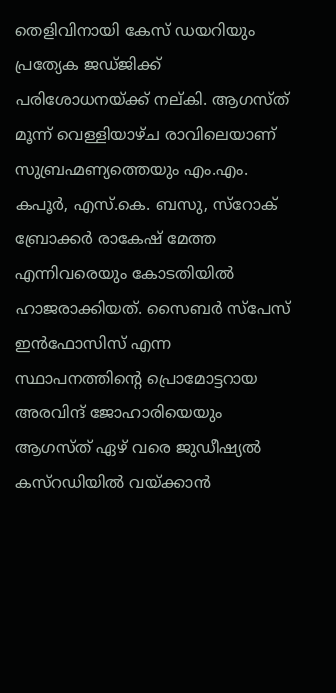തെളിവിനായി കേസ് ഡയറിയും പ്രത്യേക ജഡ്ജിക്ക് പരിശോധനയ്ക്ക് നല്കി. ആഗസ്ത് മൂന്ന് വെള്ളിയാഴ്ച രാവിലെയാണ് സുബ്രഹ്മണ്യത്തെയും എം.എം. കപൂര്‍, എസ്.കെ. ബസു, സ്റോക് ബ്രോക്കര്‍ രാകേഷ് മേത്ത എന്നിവരെയും കോടതിയില്‍ ഹാജരാക്കിയത്. സൈബര്‍ സ്പേസ് ഇന്‍ഫോസിസ് എന്ന സ്ഥാപനത്തിന്റെ പ്രൊമോട്ടറായ അരവിന്ദ് ജോഹാരിയെയും ആഗസ്ത് ഏഴ് വരെ ജുഡീഷ്യല്‍ കസ്റഡിയില്‍ വയ്ക്കാന്‍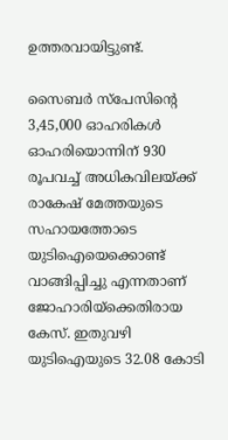ഉത്തരവായിട്ടുണ്ട്.

സൈബര്‍ സ്പേസിന്റെ 3,45,000 ഓഹരികള്‍ ഓഹരിയൊന്നിന് 930 രൂപവച്ച് അധികവിലയ്ക്ക് രാകേഷ് മേത്തയുടെ സഹായത്തോടെ യുടിഐയെക്കൊണ്ട് വാങ്ങിപ്പിച്ചു എന്നതാണ് ജോഹാരിയ്ക്കെതിരായ കേസ്. ഇതുവഴി യുടിഐയുടെ 32.08 കോടി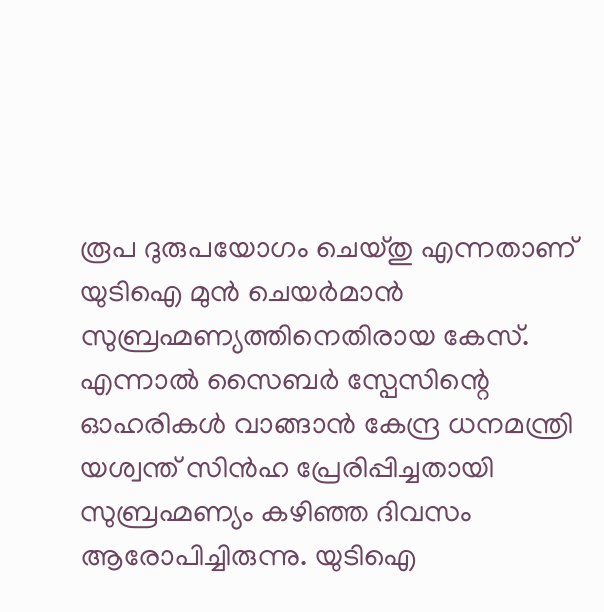രൂപ ദുരുപയോഗം ചെയ്തു എന്നതാണ് യുടിഐ മുന്‍ ചെയര്‍മാന്‍ സുബ്രഹ്മണ്യത്തിനെതിരായ കേസ്. എന്നാല്‍ സൈബര്‍ സ്പേസിന്റെ ഓഹരികള്‍ വാങ്ങാന്‍ കേന്ദ്ര ധനമന്ത്രി യശ്വന്ത് സിന്‍ഹ പ്രേരിപ്പിച്ചതായി സുബ്രഹ്മണ്യം കഴിഞ്ഞ ദിവസം ആരോപിച്ചിരുന്നു. യുടിഐ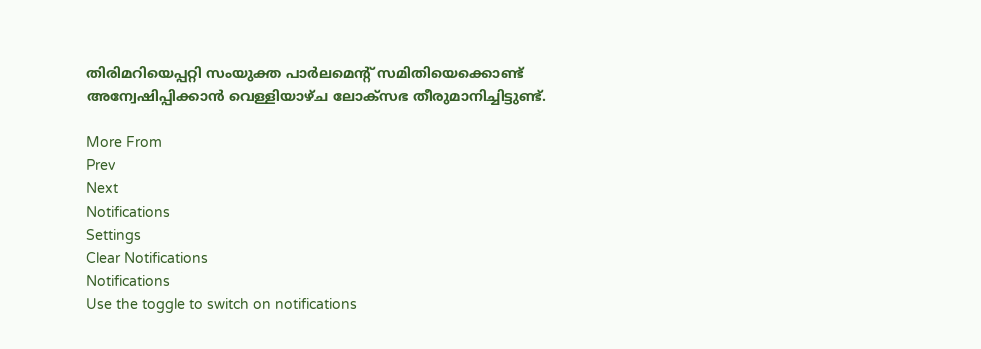തിരിമറിയെപ്പറ്റി സംയുക്ത പാര്‍ലമെന്റ് സമിതിയെക്കൊണ്ട് അന്വേഷിപ്പിക്കാന്‍ വെള്ളിയാഴ്ച ലോക്സഭ തീരുമാനിച്ചിട്ടുണ്ട്.

More From
Prev
Next
Notifications
Settings
Clear Notifications
Notifications
Use the toggle to switch on notifications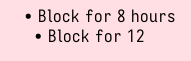• Block for 8 hours
  • Block for 12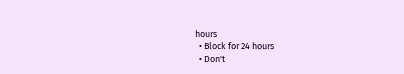hours
  • Block for 24 hours
  • Don't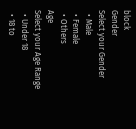block
Gender
Select your Gender
  • Male
  • Female
  • Others
Age
Select your Age Range
  • Under 18
  • 18 to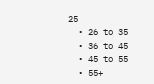25
  • 26 to 35
  • 36 to 45
  • 45 to 55
  • 55+